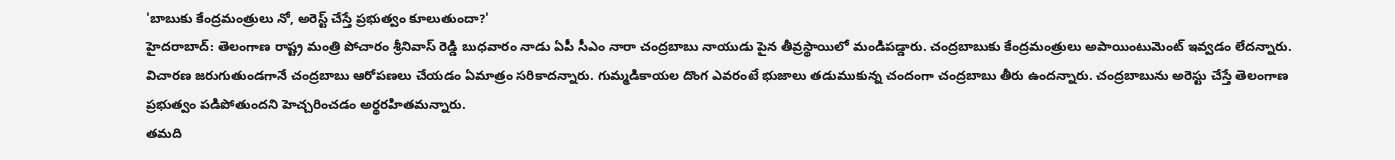'బాబుకు కేంద్రమంత్రులు నో, అరెస్ట్ చేస్తే ప్రభుత్వం కూలుతుందా?'
హైదరాబాద్: తెలంగాణ రాష్ట్ర మంత్రి పోచారం శ్రీనివాస్ రెడ్డి బుధవారం నాడు ఏపీ సీఎం నారా చంద్రబాబు నాయుడు పైన తీవ్రస్థాయిలో మండిపడ్డారు. చంద్రబాబుకు కేంద్రమంత్రులు అపాయింటుమెంట్ ఇవ్వడం లేదన్నారు.
విచారణ జరుగుతుండగానే చంద్రబాబు ఆరోపణలు చేయడం ఏమాత్రం సరికాదన్నారు. గుమ్మడికాయల దొంగ ఎవరంటే భుజాలు తడుముకున్న చందంగా చంద్రబాబు తీరు ఉందన్నారు. చంద్రబాబును అరెస్టు చేస్తే తెలంగాణ ప్రభుత్వం పడిపోతుందని హెచ్చరించడం అర్థరహితమన్నారు.
తమది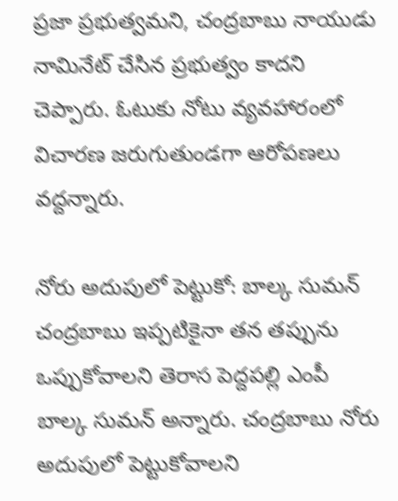ప్రజా ప్రభుత్వమని, చంద్రబాబు నాయుడు నామినేట్ చేసిన ప్రభుత్వం కాదని చెప్పారు. ఓటుకు నోటు వ్యవహారంలో విచారణ జరుగుతుండగా ఆరోపణలు వద్దన్నారు.

నోరు అదుపులో పెట్టుకో: బాల్క సుమన్
చంద్రబాబు ఇప్పటికైనా తన తప్పును ఒప్పుకోవాలని తెరాస పెద్దపల్లి ఎంపీ బాల్క సుమన్ అన్నారు. చంద్రబాబు నోరు అదుపులో పెట్టుకోవాలని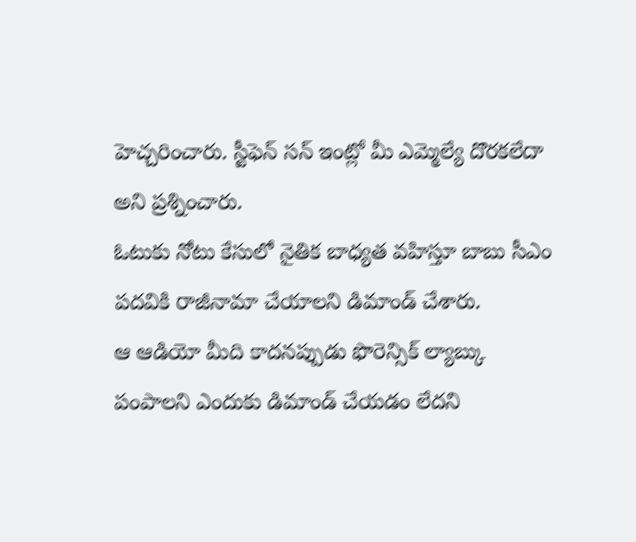హెచ్చరించారు. స్టీఫెన్ సన్ ఇంట్లో మీ ఎమ్మెల్యే దొరకలేదా అని ప్రశ్నించారు.
ఓటుకు నోటు కేసులో నైతిక బాధ్యత వహిస్తూ బాబు సీఎం పదవికి రాజీనామా చేయాలని డిమాండ్ చేశారు.
ఆ ఆడియో మీది కాదనప్పుడు ఫొరెన్సిక్ ల్యాబ్కు పంపాలని ఎందుకు డిమాండ్ చేయడం లేదని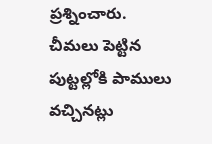ప్రశ్నించారు.
చీమలు పెట్టిన పుట్టల్లోకి పాములు వచ్చినట్లు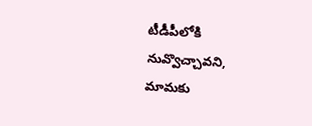టీడీపీలోకి నువ్వొచ్చావని, మామకు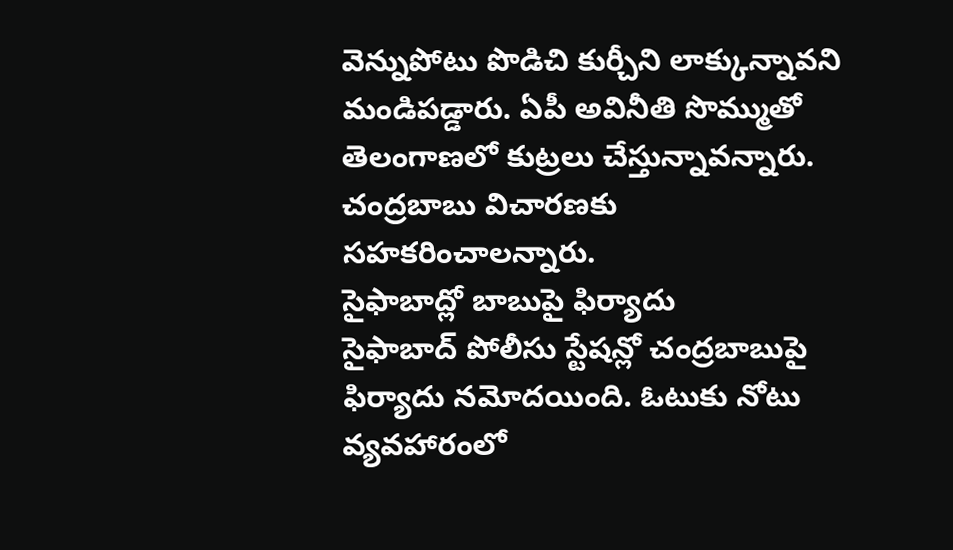వెన్నుపోటు పొడిచి కుర్చీని లాక్కున్నావని మండిపడ్డారు. ఏపీ అవినీతి సొమ్ముతో తెలంగాణలో కుట్రలు చేస్తున్నావన్నారు. చంద్రబాబు విచారణకు సహకరించాలన్నారు.
సైఫాబాద్లో బాబుపై ఫిర్యాదు
సైఫాబాద్ పోలీసు స్టేషన్లో చంద్రబాబుపై ఫిర్యాదు నమోదయింది. ఓటుకు నోటు వ్యవహారంలో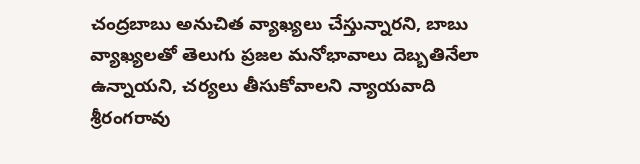చంద్రబాబు అనుచిత వ్యాఖ్యలు చేస్తున్నారని, బాబు వ్యాఖ్యలతో తెలుగు ప్రజల మనోభావాలు దెబ్బతినేలా ఉన్నాయని, చర్యలు తీసుకోవాలని న్యాయవాది శ్రీరంగరావు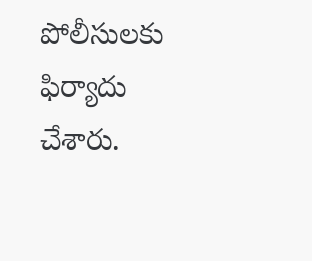పోలీసులకు ఫిర్యాదు చేశారు.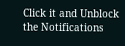Click it and Unblock the Notifications